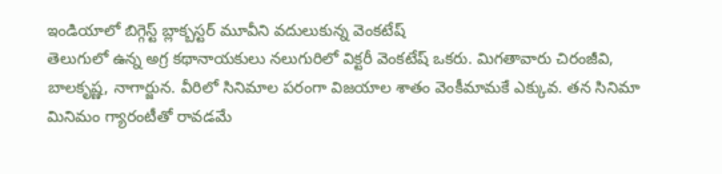ఇండియాలో బిగ్గెస్ట్ బ్లాక్బస్టర్ మూవీని వదులుకున్న వెంకటేష్
తెలుగులో ఉన్న అగ్ర కథానాయకులు నలుగురిలో విక్టరీ వెంకటేష్ ఒకరు. మిగతావారు చిరంజీవి, బాలకృష్ణ, నాగార్జున. వీరిలో సినిమాల పరంగా విజయాల శాతం వెంకీమామకే ఎక్కువ. తన సినిమా మినిమం గ్యారంటీతో రావడమే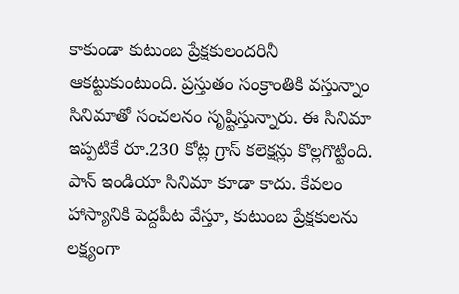కాకుండా కుటుంబ ప్రేక్షకులందరినీ ఆకట్టుకుంటుంది. ప్రస్తుతం సంక్రాంతికి వస్తున్నాం సినిమాతో సంచలనం సృష్టిస్తున్నారు. ఈ సినిమా ఇప్పటికే రూ.230 కోట్ల గ్రాస్ కలెక్షన్లు కొల్లగొట్టింది. పాన్ ఇండియా సినిమా కూడా కాదు. కేవలం హాస్యానికి పెద్దపీట వేస్తూ, కుటుంబ ప్రేక్షకులను లక్ష్యంగా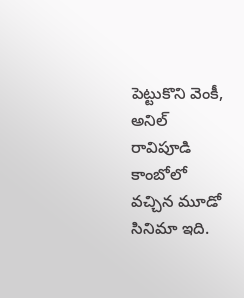పెట్టుకొని వెంకీ, అనిల్ రావిపూడి కాంబోలో వచ్చిన మూడో సినిమా ఇది.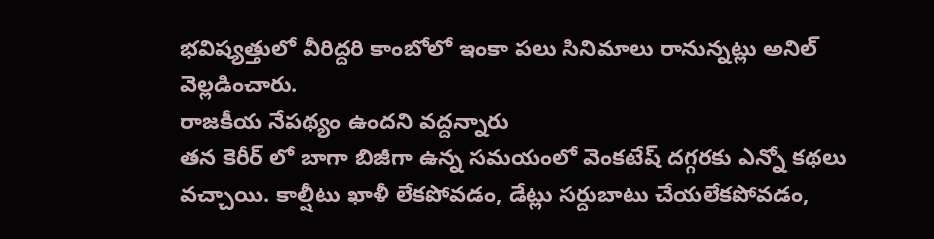భవిష్యత్తులో వీరిద్దరి కాంబోలో ఇంకా పలు సినిమాలు రానున్నట్లు అనిల్ వెల్లడించారు.
రాజకీయ నేపథ్యం ఉందని వద్దన్నారు
తన కెరీర్ లో బాగా బిజీగా ఉన్న సమయంలో వెంకటేష్ దగ్గరకు ఎన్నో కథలు వచ్చాయి. కాల్షీటు ఖాళీ లేకపోవడం, డేట్లు సర్దుబాటు చేయలేకపోవడం,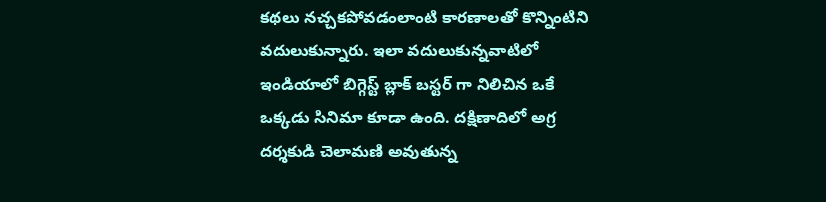కథలు నచ్చకపోవడంలాంటి కారణాలతో కొన్నింటిని వదులుకున్నారు. ఇలా వదులుకున్నవాటిలో ఇండియాలో బిగ్గెస్ట్ బ్లాక్ బస్టర్ గా నిలిచిన ఒకే ఒక్కడు సినిమా కూడా ఉంది. దక్షిణాదిలో అగ్ర దర్శకుడి చెలామణి అవుతున్న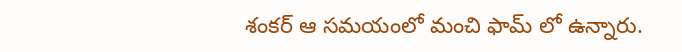శంకర్ ఆ సమయంలో మంచి ఫామ్ లో ఉన్నారు.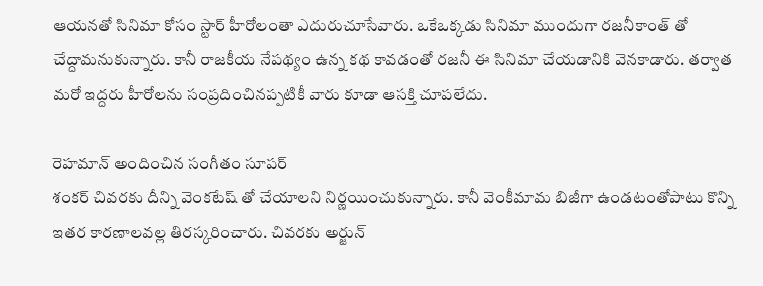ఆయనతో సినిమా కోసం స్టార్ హీరోలంతా ఎదురుచూసేవారు. ఒకేఒక్కడు సినిమా ముందుగా రజనీకాంత్ తో చేద్దామనుకున్నారు. కానీ రాజకీయ నేపథ్యం ఉన్న కథ కావడంతో రజనీ ఈ సినిమా చేయడానికి వెనకాడారు. తర్వాత మరో ఇద్దరు హీరోలను సంప్రదించినప్పటికీ వారు కూడా ఆసక్తి చూపలేదు.

రెహమాన్ అందించిన సంగీతం సూపర్
శంకర్ చివరకు దీన్ని వెంకటేష్ తో చేయాలని నిర్ణయించుకున్నారు. కానీ వెంకీమామ బిజీగా ఉండటంతోపాటు కొన్ని ఇతర కారణాలవల్ల తిరస్కరించారు. చివరకు అర్జున్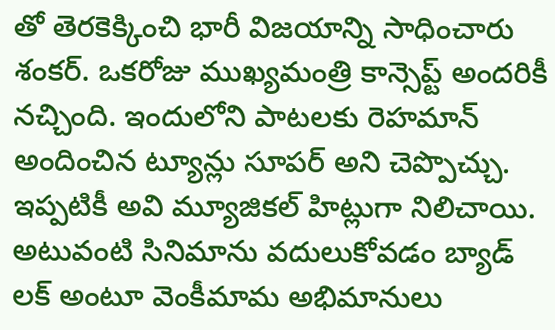తో తెరకెక్కించి భారీ విజయాన్ని సాధించారు శంకర్. ఒకరోజు ముఖ్యమంత్రి కాన్సెప్ట్ అందరికీ నచ్చింది. ఇందులోని పాటలకు రెహమాన్ అందించిన ట్యూన్లు సూపర్ అని చెప్పొచ్చు. ఇప్పటికీ అవి మ్యూజికల్ హిట్లుగా నిలిచాయి. అటువంటి సినిమాను వదులుకోవడం బ్యాడ్ లక్ అంటూ వెంకీమామ అభిమానులు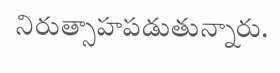నిరుత్సాహపడుతున్నారు.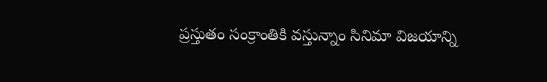ప్రస్తుతం సంక్రాంతికి వస్తున్నాం సినిమా విజయాన్ని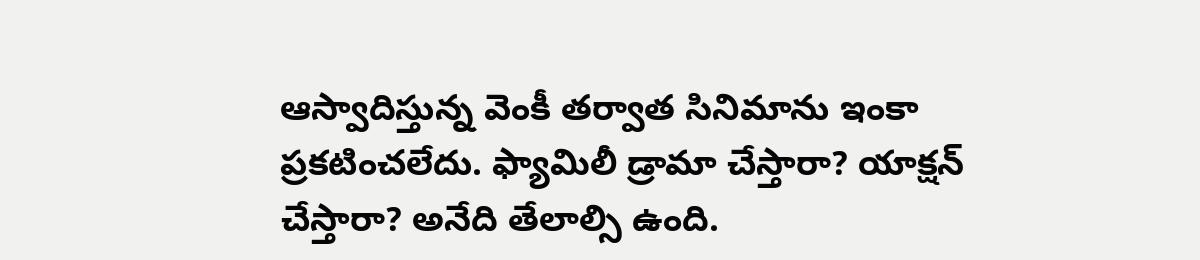ఆస్వాదిస్తున్న వెంకీ తర్వాత సినిమాను ఇంకా ప్రకటించలేదు. ఫ్యామిలీ డ్రామా చేస్తారా? యాక్షన్ చేస్తారా? అనేది తేలాల్సి ఉంది.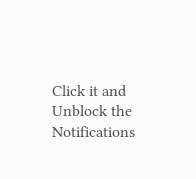Click it and Unblock the Notifications